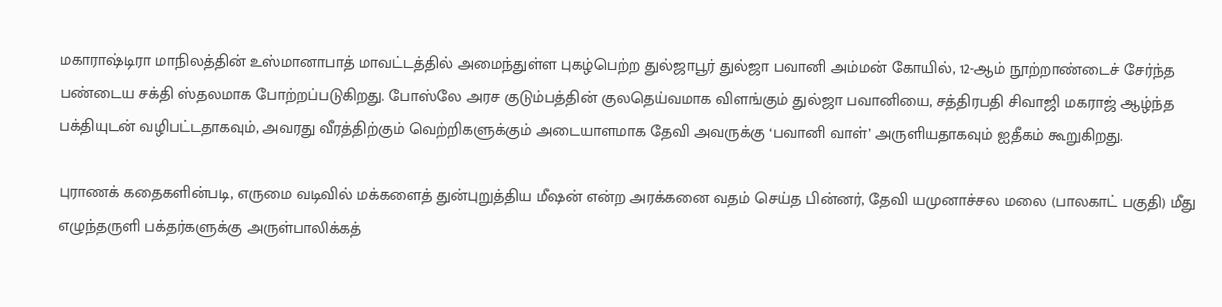மகாராஷ்டிரா மாநிலத்தின் உஸ்மானாபாத் மாவட்டத்தில் அமைந்துள்ள புகழ்பெற்ற துல்ஜாபூர் துல்ஜா பவானி அம்மன் கோயில், 12-ஆம் நூற்றாண்டைச் சேர்ந்த பண்டைய சக்தி ஸ்தலமாக போற்றப்படுகிறது. போஸ்லே அரச குடும்பத்தின் குலதெய்வமாக விளங்கும் துல்ஜா பவானியை, சத்திரபதி சிவாஜி மகராஜ் ஆழ்ந்த பக்தியுடன் வழிபட்டதாகவும், அவரது வீரத்திற்கும் வெற்றிகளுக்கும் அடையாளமாக தேவி அவருக்கு ‘பவானி வாள்’ அருளியதாகவும் ஐதீகம் கூறுகிறது.

புராணக் கதைகளின்படி, எருமை வடிவில் மக்களைத் துன்புறுத்திய மீஷன் என்ற அரக்கனை வதம் செய்த பின்னர், தேவி யமுனாச்சல மலை (பாலகாட் பகுதி) மீது எழுந்தருளி பக்தர்களுக்கு அருள்பாலிக்கத்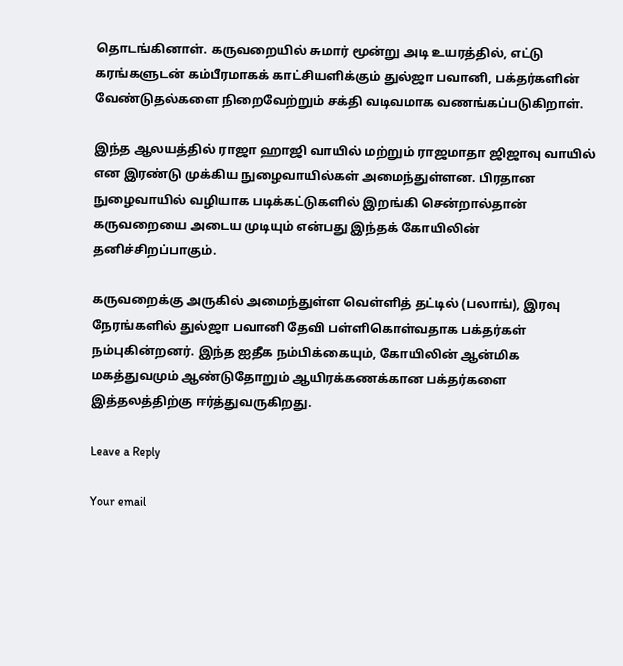தொடங்கினாள். கருவறையில் சுமார் மூன்று அடி உயரத்தில், எட்டு கரங்களுடன் கம்பீரமாகக் காட்சியளிக்கும் துல்ஜா பவானி, பக்தர்களின் வேண்டுதல்களை நிறைவேற்றும் சக்தி வடிவமாக வணங்கப்படுகிறாள்.

இந்த ஆலயத்தில் ராஜா ஹாஜி வாயில் மற்றும் ராஜமாதா ஜிஜாவு வாயில் என இரண்டு முக்கிய நுழைவாயில்கள் அமைந்துள்ளன. பிரதான நுழைவாயில் வழியாக படிக்கட்டுகளில் இறங்கி சென்றால்தான் கருவறையை அடைய முடியும் என்பது இந்தக் கோயிலின் தனிச்சிறப்பாகும்.

கருவறைக்கு அருகில் அமைந்துள்ள வெள்ளித் தட்டில் (பலாங்), இரவு நேரங்களில் துல்ஜா பவானி தேவி பள்ளிகொள்வதாக பக்தர்கள் நம்புகின்றனர். இந்த ஐதீக நம்பிக்கையும், கோயிலின் ஆன்மிக மகத்துவமும் ஆண்டுதோறும் ஆயிரக்கணக்கான பக்தர்களை இத்தலத்திற்கு ஈர்த்துவருகிறது.

Leave a Reply

Your email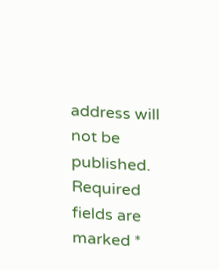address will not be published. Required fields are marked *